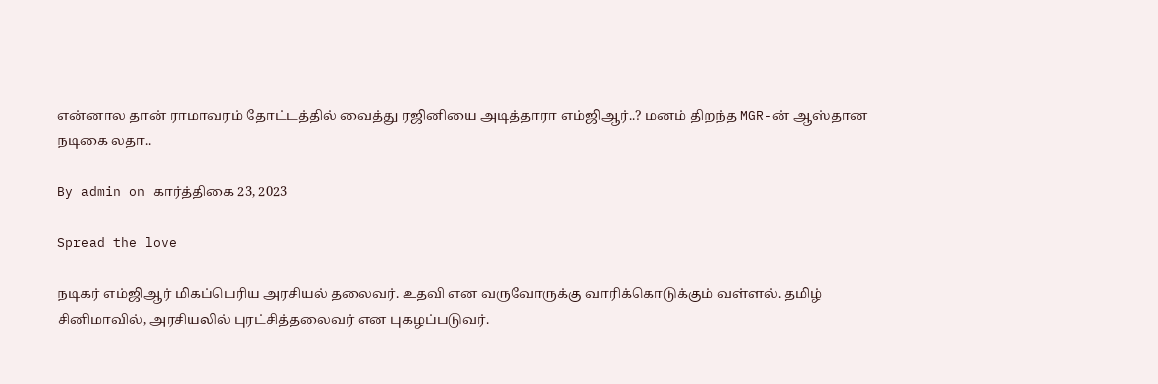என்னால தான் ராமாவரம் தோட்டத்தில் வைத்து ரஜினியை அடித்தாரா எம்ஜிஆர்..? மனம் திறந்த MGR-ன் ஆஸ்தான நடிகை லதா..

By admin on கார்த்திகை 23, 2023

Spread the love

நடிகர் எம்ஜிஆர் மிகப்பெரிய அரசியல் தலைவர். உதவி என வருவோருக்கு வாரிக்கொடுக்கும் வள்ளல். தமிழ் சினிமாவில், அரசியலில் புரட்சித்தலைவர் என புகழப்படுவர்.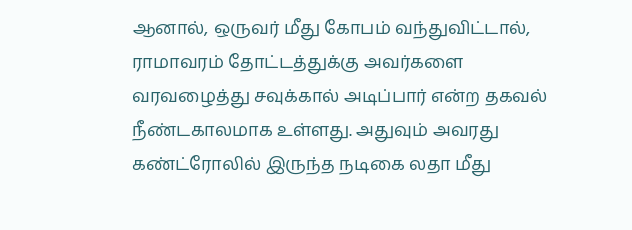ஆனால், ஒருவர் மீது கோபம் வந்துவிட்டால், ராமாவரம் தோட்டத்துக்கு அவர்களை வரவழைத்து சவுக்கால் அடிப்பார் என்ற தகவல் நீண்டகாலமாக உள்ளது. அதுவும் அவரது கண்ட்ரோலில் இருந்த நடிகை லதா மீது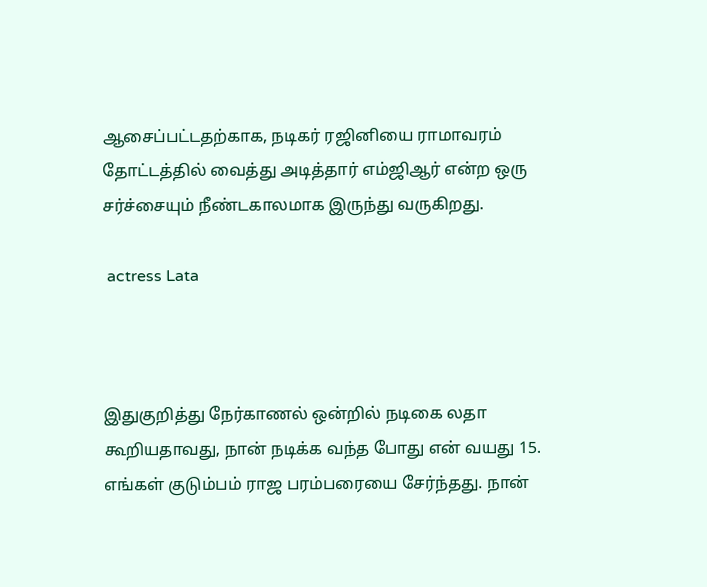ஆசைப்பட்டதற்காக, நடிகர் ரஜினியை ராமாவரம் தோட்டத்தில் வைத்து அடித்தார் எம்ஜிஆர் என்ற ஒரு சர்ச்சையும் நீண்டகாலமாக இருந்து வருகிறது.

 actress Lata



இதுகுறித்து நேர்காணல் ஒன்றில் நடிகை லதா கூறியதாவது, நான் நடிக்க வந்த போது என் வயது 15. எங்கள் குடும்பம் ராஜ பரம்பரையை சேர்ந்தது. நான்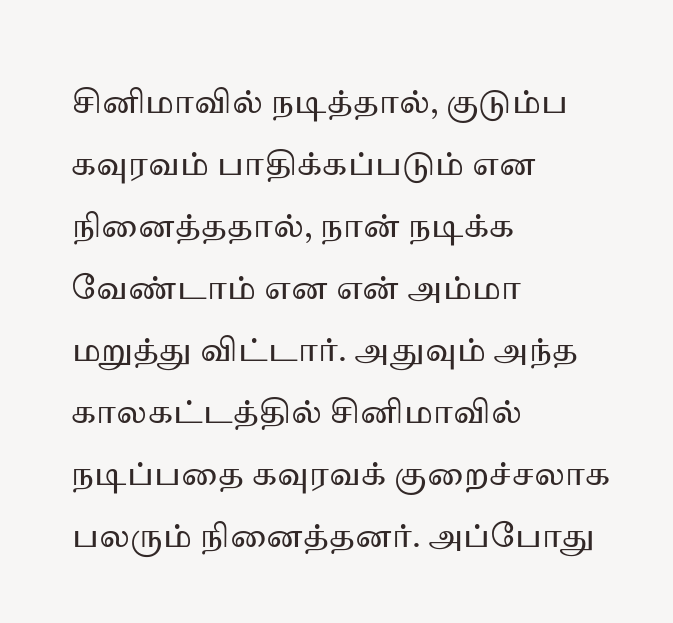சினிமாவில் நடித்தால், குடும்ப கவுரவம் பாதிக்கப்படும் என நினைத்ததால், நான் நடிக்க வேண்டாம் என என் அம்மா மறுத்து விட்டார். அதுவும் அந்த காலகட்டத்தில் சினிமாவில் நடிப்பதை கவுரவக் குறைச்சலாக பலரும் நினைத்தனர். அப்போது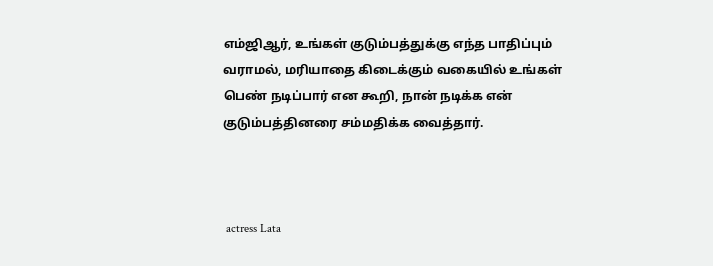எம்ஜிஆர், உங்கள் குடும்பத்துக்கு எந்த பாதிப்பும் வராமல், மரியாதை கிடைக்கும் வகையில் உங்கள் பெண் நடிப்பார் என கூறி, நான் நடிக்க என் குடும்பத்தினரை சம்மதிக்க வைத்தார்.



 actress Lata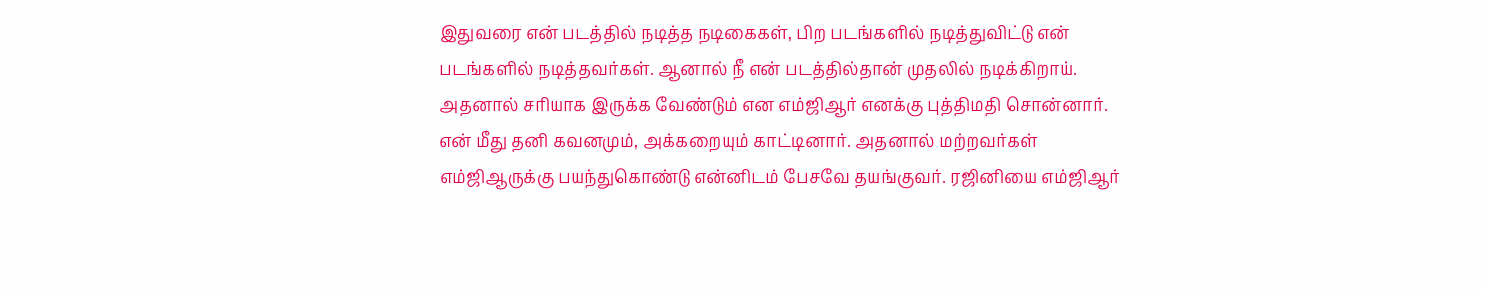இதுவரை என் படத்தில் நடித்த நடிகைகள், பிற படங்களில் நடித்துவிட்டு என் படங்களில் நடித்தவர்கள். ஆனால் நீ என் படத்தில்தான் முதலில் நடிக்கிறாய். அதனால் சரியாக இருக்க வேண்டும் என எம்ஜிஆர் எனக்கு புத்திமதி சொன்னார். என் மீது தனி கவனமும், அக்கறையும் காட்டினார். அதனால் மற்றவர்கள் எம்ஜிஆருக்கு பயந்துகொண்டு என்னிடம் பேசவே தயங்குவர். ரஜினியை எம்ஜிஆர்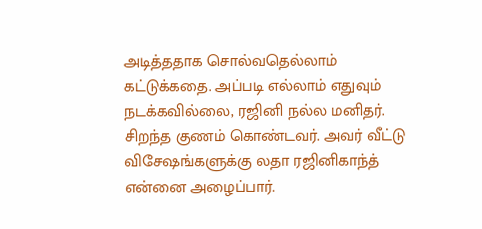அடித்ததாக சொல்வதெல்லாம் கட்டுக்கதை. அப்படி எல்லாம் எதுவும் நடக்கவில்லை, ரஜினி நல்ல மனிதர். சிறந்த குணம் கொண்டவர். அவர் வீட்டு விசேஷங்களுக்கு லதா ரஜினிகாந்த் என்னை அழைப்பார்.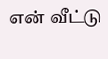என் வீட்டு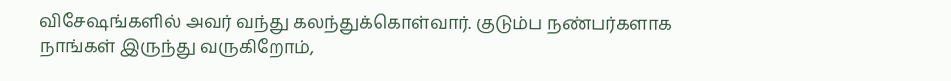விசேஷங்களில் அவர் வந்து கலந்துக்கொள்வார். குடும்ப நண்பர்களாக நாங்கள் இருந்து வருகிறோம்,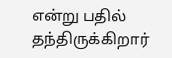என்று பதில் தந்திருக்கிறார்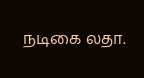நடிகை லதா.